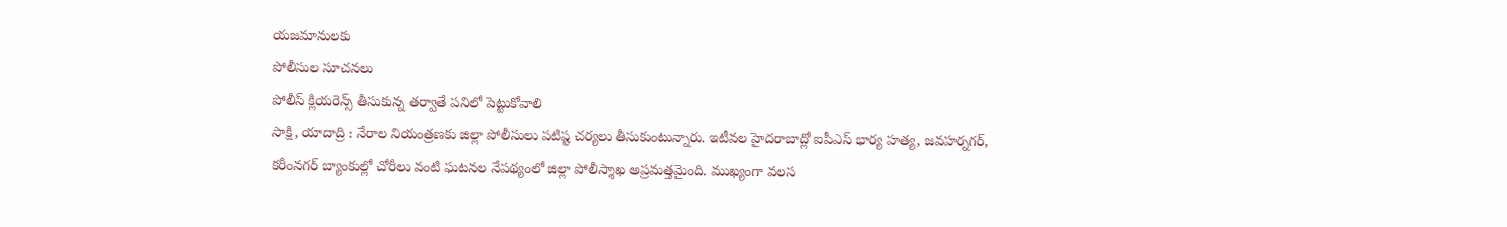యజమానులకు
పోలీసుల సూచనలు
పోలీస్ క్లియరెన్స్ తీసుకున్న తర్వాతే పనిలో పెట్టుకోవాలి
సాక్షి, యాదాద్రి : నేరాల నియంత్రణకు జిల్లా పోలీసులు పటిష్ట చర్యలు తీసుకుంటున్నారు. ఇటీవల హైదరాబాద్లో ఐపీఎస్ భార్య హత్య, జవహర్నగర్, కరీంనగర్ బ్యాంకుల్లో చోరీలు వంటి ఘటనల నేపథ్యంలో జిల్లా పోలీస్శాఖ అప్రమత్తమైంది. ముఖ్యంగా వలస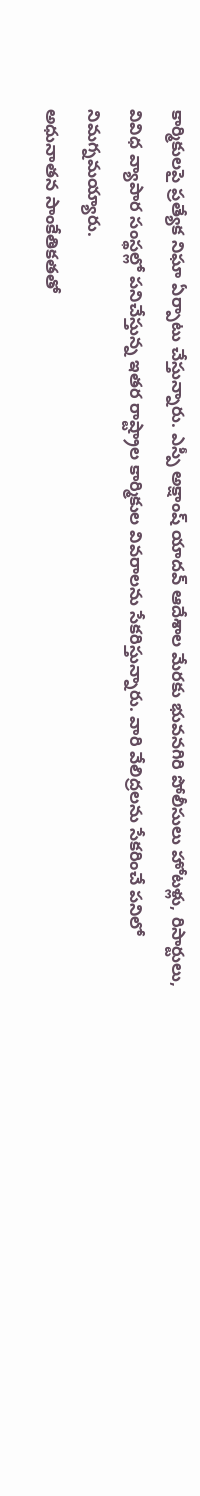కార్మికులపై ప్రత్యేక నిఘా ఏర్పాటు చేస్తున్నారు. ఎస్పీ అక్షాంష్ యాదవ్ ఆదేశాల మేరకు భువనగిరి పోలీసులు హోటళ్లు, రిసార్టులు, వివిధ వ్యాపార సంస్థల్లో పనిచేస్తున్న ఇతర రాష్ట్రాల కార్మికుల వివరాలను సేకరిస్తున్నారు. వారి వేలిద్రలను సేకరించే పనిలో నిమగ్నమయ్యారు.
అధునాతన సాంకేతికతతో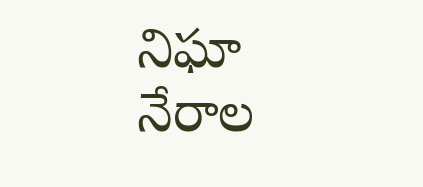నిఘా
నేరాల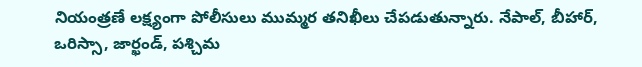నియంత్రణే లక్ష్యంగా పోలీసులు ముమ్మర తనిఖీలు చేపడుతున్నారు. నేపాల్, బీహార్, ఒరిస్సా, జార్ఖండ్, పశ్చిమ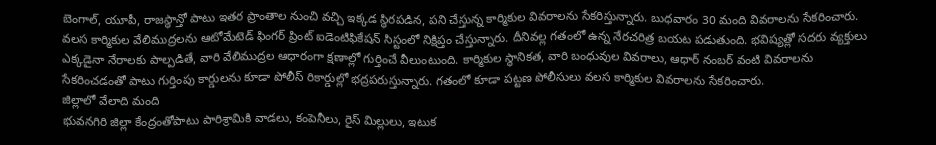బెంగాల్, యూపీ, రాజస్థాన్తో పాటు ఇతర ప్రాంతాల నుంచి వచ్చి ఇక్కడ స్థిరపడిన, పని చేస్తున్న కార్మికుల వివరాలను సేకరిస్తున్నారు. బుధవారం 30 మంది వివరాలను సేకరించారు. వలస కార్మికుల వేలిముద్రలను ఆటోమేటెడ్ ఫింగర్ ప్రింట్ ఐడెంటిఫికేషన్ సిస్టంలో నిక్షిప్తం చేస్తున్నారు. దీనివల్ల గతంలో ఉన్న నేరచరిత్ర బయట పడుతుంది. భవిష్యత్లో సదరు వ్యక్తులు ఎక్కడైనా నేరాలకు పాల్పడితే, వారి వేలిముద్రల ఆధారంగా క్షణాల్లో గుర్తించే వీలుంటుంది. కార్మికుల స్థానికత, వారి బంధువుల వివరాలు, ఆధార్ నంబర్ వంటి వివరాలను సేకరించడంతో పాటు గుర్తింపు కార్డులను కూడా పోలీస్ రికార్డుల్లో భద్రపరుస్తున్నారు. గతంలో కూడా పట్టణ పోలీసులు వలస కార్మికుల వివరాలను సేకరించారు.
జిల్లాలో వేలాది మంది
భువనగిరి జిల్లా కేంద్రంతోపాటు పారిశ్రామికి వాడలు, కంపెనీలు, రైస్ మిల్లులు, ఇటుక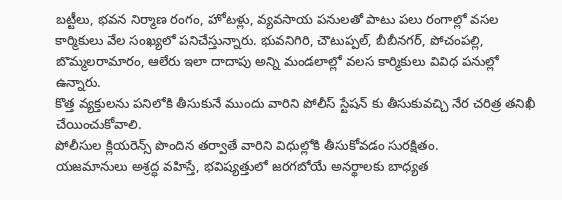బట్టీలు, భవన నిర్మాణ రంగం, హోటళ్లు, వ్యవసాయ పనులతో పాటు పలు రంగాల్లో వసల కార్మికులు వేల సంఖ్యలో పనిచేస్తున్నారు. భువనిగిరి, చౌటుప్పల్, బీబీనగర్, పోచంపల్లి, బొమ్మలరామారం, ఆలేరు ఇలా దాదాపు అన్ని మండలాల్లో వలస కార్మికులు వివిధ పనుల్లో ఉన్నారు.
కొత్త వ్యక్తులను పనిలోకి తీసుకునే ముందు వారిని పోలీస్ స్టేషన్ కు తీసుకువచ్చి నేర చరిత్ర తనిఖీ చేయించుకోవాలి.
పోలీసుల క్లియరెన్స్ పొందిన తర్వాతే వారిని విధుల్లోకి తీసుకోవడం సురక్షితం.
యజమానులు అశ్రద్ధ వహిస్తే, భవిష్యత్తులో జరగబోయే అనర్థాలకు బాధ్యత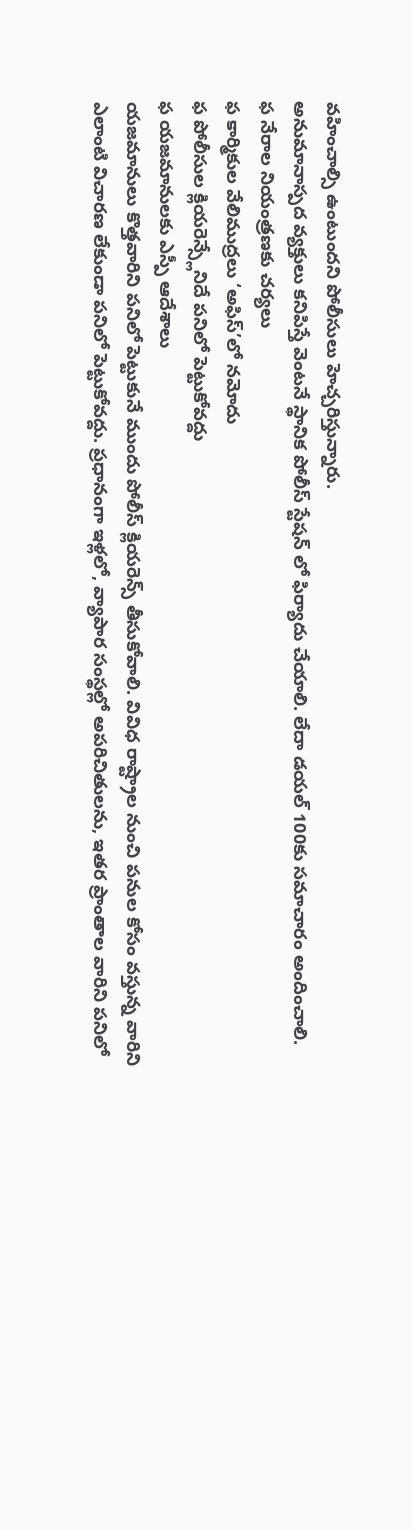వహించాల్సి ఉంటుందని పోలీసులు హెచ్చరిస్తున్నారు.
అనుమానాస్పద వ్యక్తులు కనిపిస్తే వెంటనే స్థానిక పోలీస్ స్టేషన్ లో ఫిర్యాదు చేయాలి. లేదా డయల్ 100కు సమాచారం అందించాలి.
ఫ నేరాల నియంత్రణకు చర్యలు
ఫ కార్మికుల వేలిముద్రలు ‘అఫిస్’లో నమోదు
ఫ పోలీసుల క్లియరెన్స్లేనిదే పనిలో పెట్టుకోవద్దు
ఫ యజమానులకు ఎస్పీ ఆదేశాలు
యజమానులు కొత్తవారిని పనిలో పెట్టుకునే ముందు పోలీస్ క్లియరెన్స్ తీసుకోవాలి. వివిధ రాష్ట్రాల నుంచి పనుల కోసం వస్తున్న వారిని ఎలాంటి విచారణ లేకుండా పనిలో పెట్టుకోవద్దు. ప్రధానంగా ఇళ్లలో, వ్యాపార సంస్థల్లో అపరిచితులను, ఇతర ప్రాంతాల వారిని పనిలో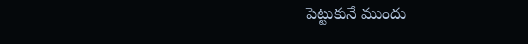పెట్టుకునే ముందు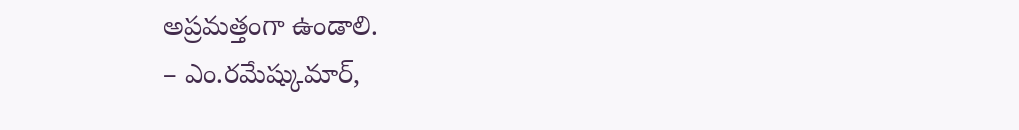అప్రమత్తంగా ఉండాలి.
– ఎం.రమేష్కుమార్,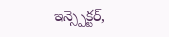ఇన్స్పెక్టర్,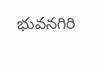భువనగిరి